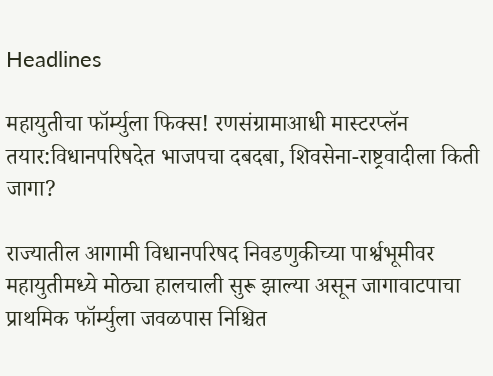Headlines

महायुतीचा फॉर्म्युला फिक्स! रणसंग्रामाआधी मास्टरप्लॅन तयार:विधानपरिषदेत भाजपचा दबदबा, शिवसेना-राष्ट्रवादीला किती जागा?

राज्यातील आगामी विधानपरिषद निवडणुकीच्या पार्श्वभूमीवर महायुतीमध्ये मोठ्या हालचाली सुरू झाल्या असून जागावाटपाचा प्राथमिक फॉर्म्युला जवळपास निश्चित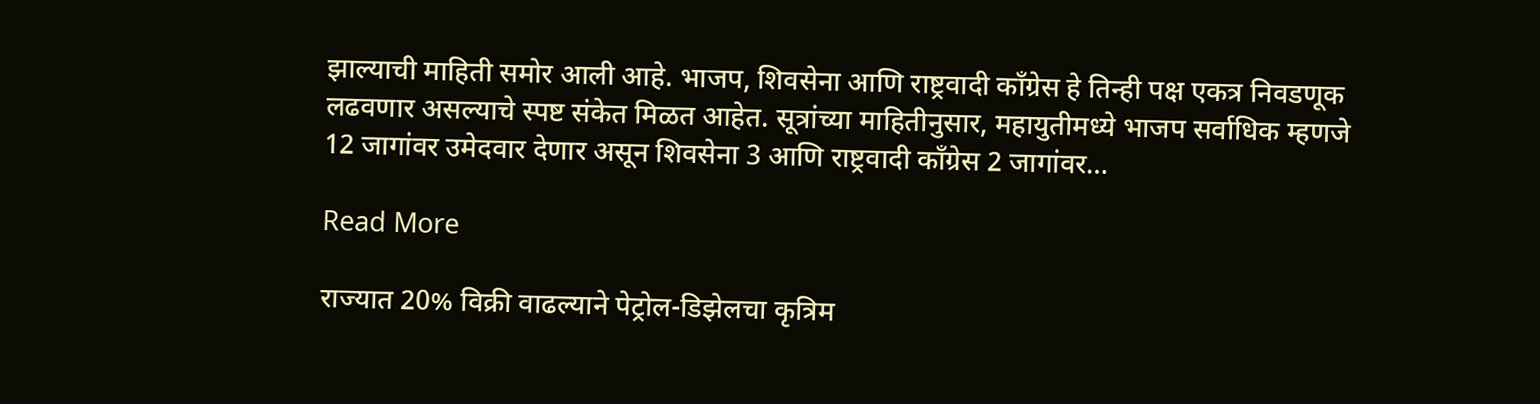झाल्याची माहिती समोर आली आहे. भाजप, शिवसेना आणि राष्ट्रवादी काँग्रेस हे तिन्ही पक्ष एकत्र निवडणूक लढवणार असल्याचे स्पष्ट संकेत मिळत आहेत. सूत्रांच्या माहितीनुसार, महायुतीमध्ये भाजप सर्वाधिक म्हणजे 12 जागांवर उमेदवार देणार असून शिवसेना 3 आणि राष्ट्रवादी काँग्रेस 2 जागांवर…

Read More

राज्यात 20% विक्री वाढल्याने पेट्रोल-डिझेलचा कृत्रिम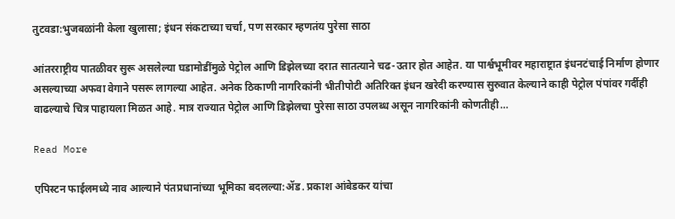तुटवडा:भुजबळांनी केला खुलासा; इंधन संकटाच्या चर्चा, पण सरकार म्हणतंय पुरेसा साठा

आंतरराष्ट्रीय पातळीवर सुरू असलेल्या घडामोडींमुळे पेट्रोल आणि डिझेलच्या दरात सातत्याने चढ-उतार होत आहेत. या पार्श्वभूमीवर महाराष्ट्रात इंधनटंचाई निर्माण होणार असल्याच्या अफवा वेगाने पसरू लागल्या आहेत. अनेक ठिकाणी नागरिकांनी भीतीपोटी अतिरिक्त इंधन खरेदी करण्यास सुरुवात केल्याने काही पेट्रोल पंपांवर गर्दीही वाढल्याचे चित्र पाहायला मिळत आहे. मात्र राज्यात पेट्रोल आणि डिझेलचा पुरेसा साठा उपलब्ध असून नागरिकांनी कोणतीही…

Read More

एपिस्टन फाईलमध्ये नाव आल्याने पंतप्रधानांच्या भूमिका बदलल्या:ॲड. प्रकाश आंबेडकर यांचा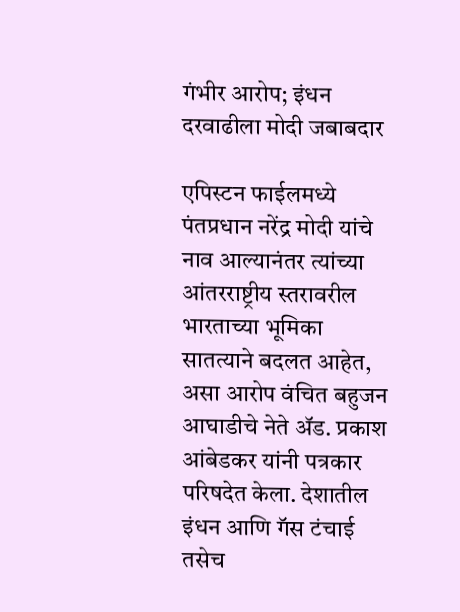गंभीर आरोप; इंधन दरवाढीला मोदी जबाबदार

एपिस्टन फाईलमध्ये पंतप्रधान नरेंद्र मोदी यांचे नाव आल्यानंतर त्यांच्या आंतरराष्ट्रीय स्तरावरील भारताच्या भूमिका सातत्याने बदलत आहेत, असा आरोप वंचित बहुजन आघाडीचे नेते ॲड. प्रकाश आंबेडकर यांनी पत्रकार परिषदेत केला. देशातील इंधन आणि गॅस टंचाई तसेच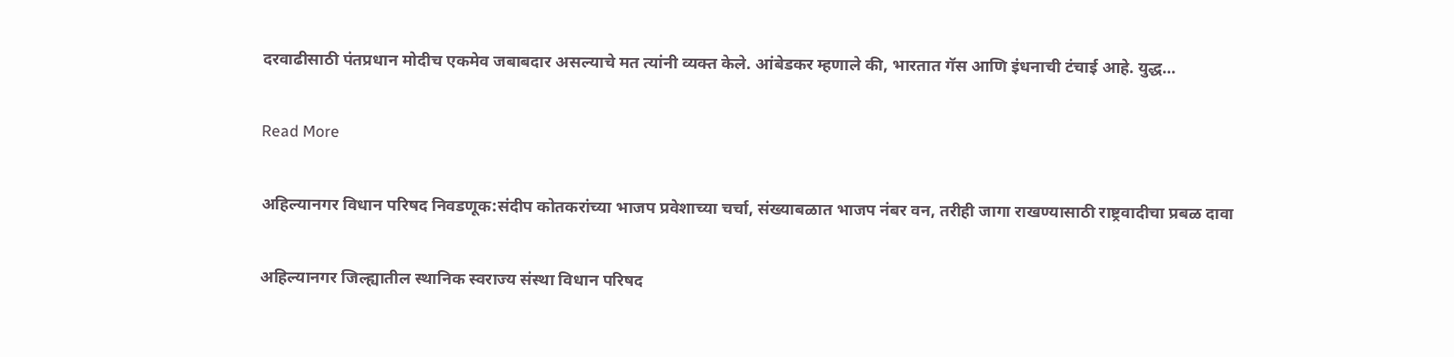दरवाढीसाठी पंतप्रधान मोदीच एकमेव जबाबदार असल्याचे मत त्यांनी व्यक्त केले. आंबेडकर म्हणाले की, भारतात गॅस आणि इंधनाची टंचाई आहे. युद्ध…

Read More

अहिल्यानगर विधान परिषद निवडणूक:संदीप कोतकरांच्या भाजप प्रवेशाच्या चर्चा, संख्याबळात भाजप नंबर वन, तरीही जागा राखण्यासाठी राष्ट्रवादीचा प्रबळ दावा

अहिल्यानगर जिल्ह्यातील स्थानिक स्वराज्य संस्था विधान परिषद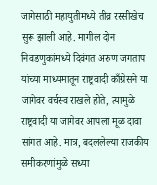जागेसाठी महायुतीमध्ये तीव्र रस्सीखेच सुरू झाली आहे. मागील दोन निवडणुकांमध्ये दिवंगत अरुण जगताप यांच्या माध्यमातून राष्ट्रवादी काँग्रेसने या जागेवर वर्चस्व राखले होते, त्यामुळे राष्ट्रवादी या जागेवर आपला मूळ दावा सांगत आहे. मात्र, बदललेल्या राजकीय समीकरणांमुळे सध्या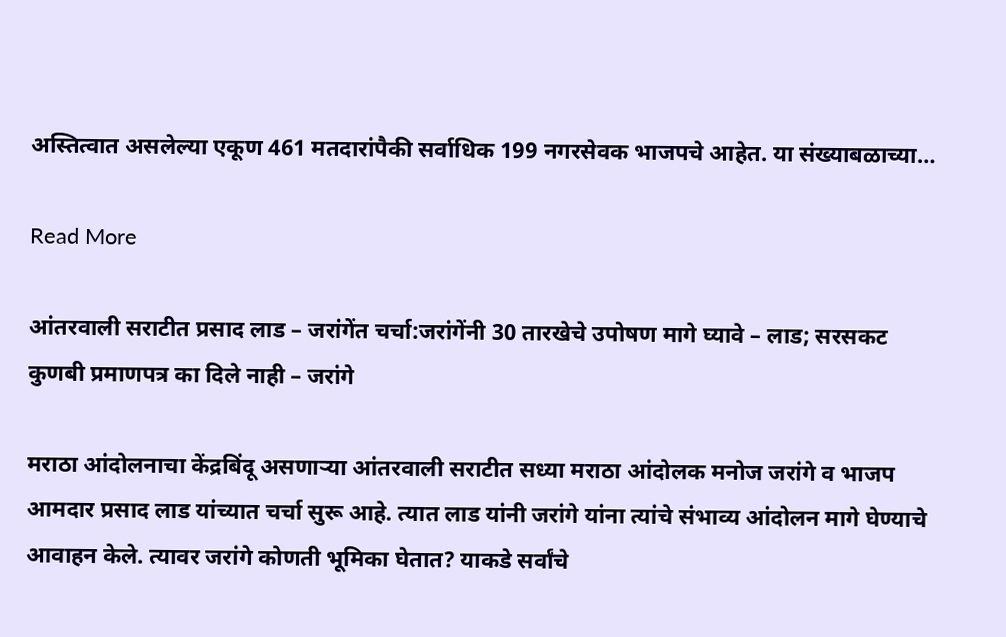अस्तित्वात असलेल्या एकूण 461 मतदारांपैकी सर्वाधिक 199 नगरसेवक भाजपचे आहेत. या संख्याबळाच्या…

Read More

आंतरवाली सराटीत प्रसाद लाड – जरांगेंत चर्चा:जरांगेंनी 30 तारखेचे उपोषण मागे घ्यावे – लाड; सरसकट कुणबी प्रमाणपत्र का दिले नाही – जरांगे

मराठा आंदोलनाचा केंद्रबिंदू असणाऱ्या आंतरवाली सराटीत सध्या मराठा आंदोलक मनोज जरांगे व भाजप आमदार प्रसाद लाड यांच्यात चर्चा सुरू आहे. त्यात लाड यांनी जरांगे यांना त्यांचे संभाव्य आंदोलन मागे घेण्याचे आवाहन केले. त्यावर जरांगे कोणती भूमिका घेतात? याकडे सर्वांचे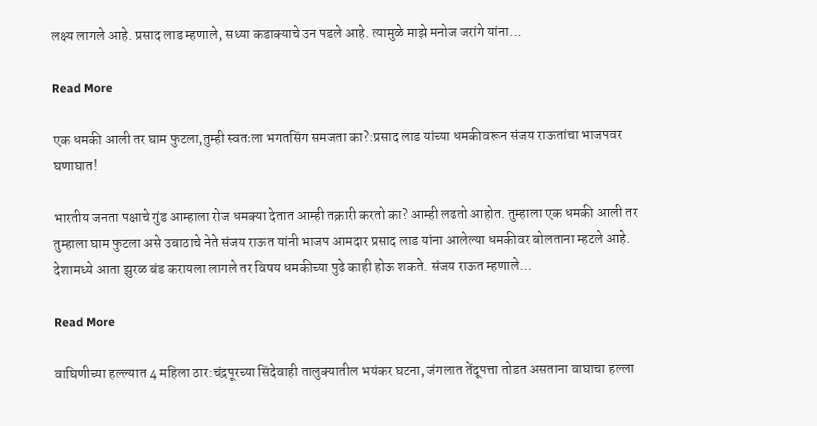लक्ष्य लागले आहे. प्रसाद लाड म्हणाले, सध्या कडाक्याचे उन पडले आहे. त्यामुळे माझे मनोज जरांगे यांना…

Read More

एक धमकी आली तर घाम फुटला,तुम्ही स्वतःला भगतसिंग समजता का?:प्रसाद लाड यांच्या धमकीवरून संजय राऊतांचा भाजपवर घणाघात!

भारतीय जनता पक्षाचे गुंड आम्हाला रोज धमक्या देतात आम्ही तक्रारी करतो का? आम्ही लढतो आहोत. तुम्हाला एक धमकी आली तर तुम्हाला घाम फुटला असे उबाठाचे नेते संजय राऊत यांनी भाजप आमदार प्रसाद लाड यांना आलेल्या धमकीवर बोलताना म्हटले आहे. देशामध्ये आता झुरळ बंड करायला लागले तर विषय धमकीच्या पुढे काही होऊ शकते. संजय राऊत म्हणाले…

Read More

वाघिणीच्या हल्ल्यात 4 महिला ठार:चंद्रपूरच्या सिंदेवाही तालुक्यातील भयंकर घटना, जंगलात तेंदूपत्ता तोडत असताना वाघाचा हल्ला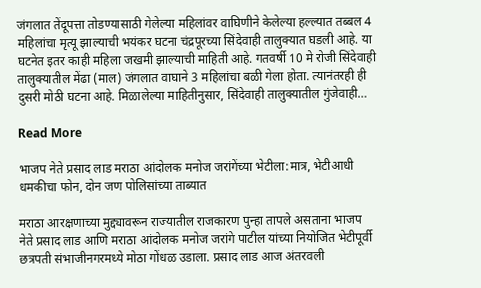जंगलात तेंदूपत्ता तोडण्यासाठी गेलेल्या महिलांवर वाघिणीने केलेल्या हल्ल्यात तब्बल 4 महिलांचा मृत्यू झाल्याची भयंकर घटना चंद्रपूरच्या सिंदेवाही तालुक्यात घडली आहे. या घटनेत इतर काही महिला जखमी झाल्याची माहिती आहे. गतवर्षी 10 मे रोजी सिंदेवाही तालुक्यातील मेंढा (माल) जंगलात वाघाने 3 महिलांचा बळी गेला होता. त्यानंतरही ही दुसरी मोठी घटना आहे. मिळालेल्या माहितीनुसार, सिंदेवाही तालुक्यातील गुंजेवाही…

Read More

भाजप नेते प्रसाद लाड मराठा आंदोलक मनोज जरांगेंच्या भेटीला:मात्र, भेटीआधी धमकीचा फोन, दोन जण पोलिसांच्या ताब्यात

मराठा आरक्षणाच्या मुद्द्यावरून राज्यातील राजकारण पुन्हा तापले असताना भाजप नेते प्रसाद लाड आणि मराठा आंदोलक मनोज जरांगे पाटील यांच्या नियोजित भेटीपूर्वी छत्रपती संभाजीनगरमध्ये मोठा गोंधळ उडाला. प्रसाद लाड आज अंतरवली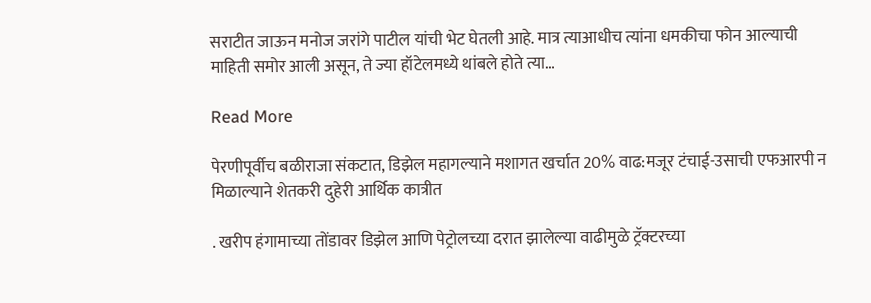सराटीत जाऊन मनोज जरांगे पाटील यांची भेट घेतली आहे. मात्र त्याआधीच त्यांना धमकीचा फोन आल्याची माहिती समोर आली असून, ते ज्या हॉटेलमध्ये थांबले होते त्या…

Read More

पेरणीपूर्वीच बळीराजा संकटात, डिझेल महागल्याने मशागत खर्चात 20% वाढ:मजूर टंचाई-उसाची एफआरपी न मिळाल्याने शेतकरी दुहेरी आर्थिक कात्रीत

. खरीप हंगामाच्या तोंडावर डिझेल आणि पेट्रोलच्या दरात झालेल्या वाढीमुळे ट्रॅक्टरच्या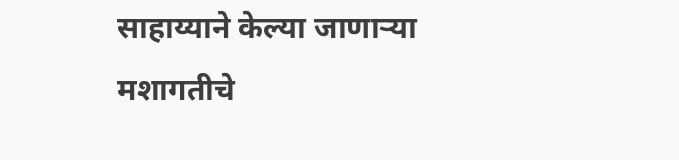साहाय्याने केल्या जाणाऱ्या मशागतीचे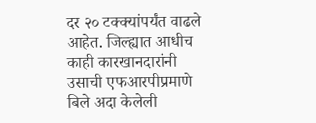दर २० टक्क्यांपर्यंत वाढले आहेत. जिल्ह्यात आधीच काही कारखानदारांनी उसाची एफआरपीप्रमाणे बिले अदा केलेली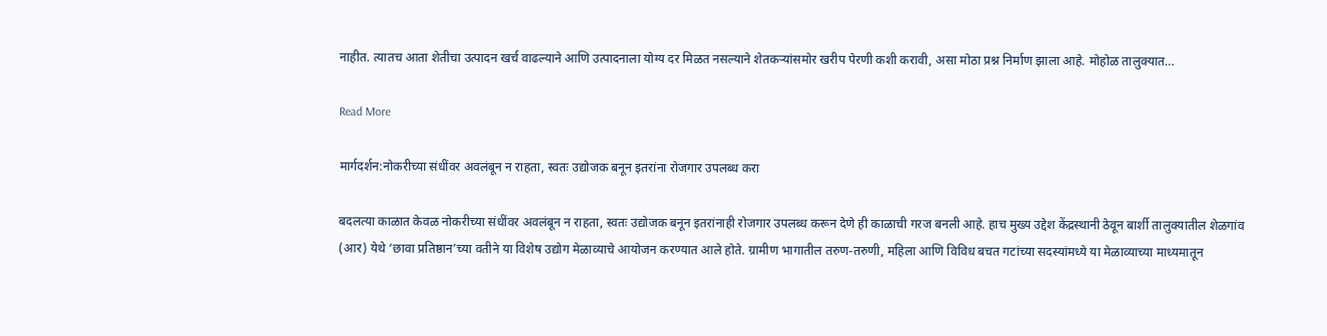नाहीत. त्यातच आता शेतीचा उत्पादन खर्च वाढल्याने आणि उत्पादनाला योग्य दर मिळत नसल्याने शेतकऱ्यांसमोर खरीप पेरणी कशी करावी, असा मोठा प्रश्न निर्माण झाला आहे. मोहोळ तालुक्यात…

Read More

मार्गदर्शन:नोकरीच्या संधींवर अवलंबून न राहता, स्वतः उद्योजक बनून इतरांना रोजगार उपलब्ध करा

बदलत्या काळात केवळ नोकरीच्या संधींवर अवलंबून न राहता, स्वतः उद्योजक बनून इतरांनाही रोजगार उपलब्ध करून देणे ही काळाची गरज बनली आहे. हाच मुख्य उद्देश केंद्रस्थानी ठेवून बार्शी तालुक्यातील शेळगांव (आर) येथे ‘छावा प्रतिष्ठान’च्या वतीने या विशेष उद्योग मेळाव्याचे आयोजन करण्यात आले होते. ग्रामीण भागातील तरुण-तरुणी, महिला आणि विविध बचत गटांच्या सदस्यांमध्ये या मेळाव्याच्या माध्यमातून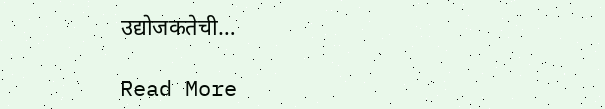उद्योजकतेची…

Read More